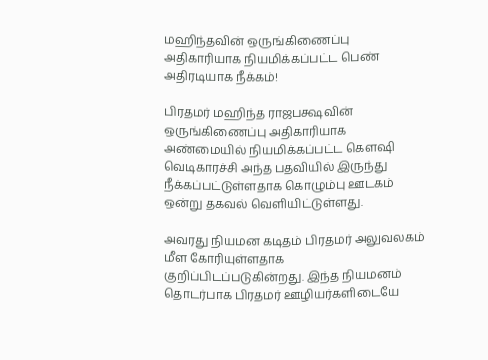மஹிந்தவின் ஒருங்கிணைப்பு அதிகாரியாக நியமிக்கப்பட்ட பெண் அதிரடியாக நீக்கம்!

பிரதமர் மஹிந்த ராஜபக்ஷவின் ஒருங்கிணைப்பு அதிகாரியாக அண்மையில் நியமிக்கப்பட்ட கௌஷி வெடிகாரச்சி அந்த பதவியில் இருந்து நீக்கப்பட்டுள்ளதாக கொழும்பு ஊடகம் ஒன்று தகவல் வெளியிட்டுள்ளது.

அவரது நியமன கடிதம் பிரதமர் அலுவலகம் மீள கோரியுள்ளதாக குறிப்பிடப்படுகின்றது. இந்த நியமனம் தொடர்பாக பிரதமர் ஊழியர்களிடையே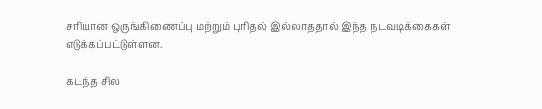சரியான ஒருங்கிணைப்பு மற்றும் புரிதல் இல்லாததால் இந்த நடவடிக்கைகள் எடுக்கப்பட்டுள்ளன.

கடந்த சில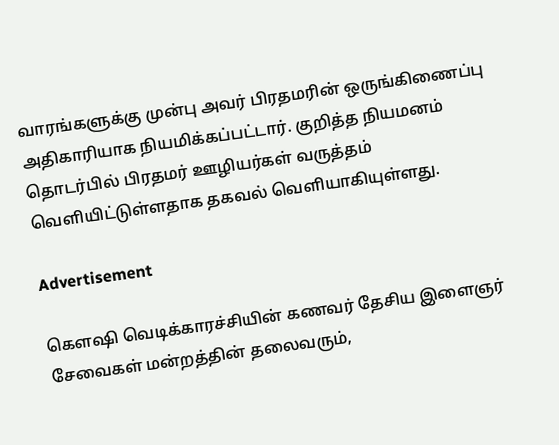வாரங்களுக்கு முன்பு அவர் பிரதமரின் ஒருங்கிணைப்பு அதிகாரியாக நியமிக்கப்பட்டார். குறித்த நியமனம் தொடர்பில் பிரதமர் ஊழியர்கள் வருத்தம் வெளியிட்டுள்ளதாக தகவல் வெளியாகியுள்ளது.

Advertisement

கௌஷி வெடிக்காரச்சியின் கணவர் தேசிய இளைஞர் சேவைகள் மன்றத்தின் தலைவரும்,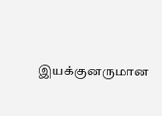இயக்குனருமான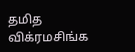தமித விக்ரமசிங்க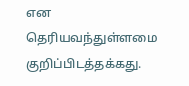என தெரியவந்துள்ளமை குறிப்பிடத்தக்கது.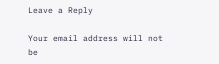Leave a Reply

Your email address will not be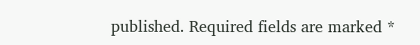published. Required fields are marked *